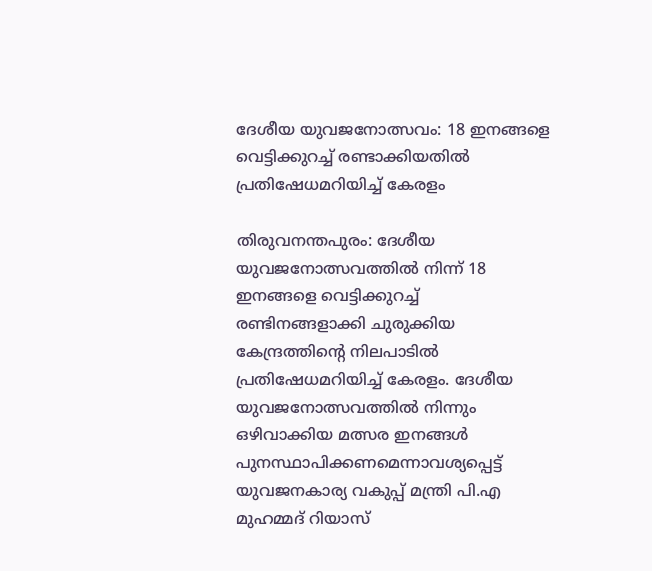ദേശീയ യുവജനോത്സവം: 18 ഇനങ്ങളെ വെട്ടിക്കുറച്ച് രണ്ടാക്കിയതില്‍ പ്രതിഷേധമറിയിച്ച് കേരളം

തിരുവനന്തപുരം: ദേശീയ യുവജനോത്സവത്തില്‍ നിന്ന് 18 ഇനങ്ങളെ വെട്ടിക്കുറച്ച് രണ്ടിനങ്ങളാക്കി ചുരുക്കിയ കേന്ദ്രത്തിന്റെ നിലപാടില്‍ പ്രതിഷേധമറിയിച്ച് കേരളം. ദേശീയ യുവജനോത്സവത്തില്‍ നിന്നും ഒഴിവാക്കിയ മത്സര ഇനങ്ങള്‍ പുനസ്ഥാപിക്കണമെന്നാവശ്യപ്പെട്ട് യുവജനകാര്യ വകുപ്പ് മന്ത്രി പി.എ മുഹമ്മദ് റിയാസ്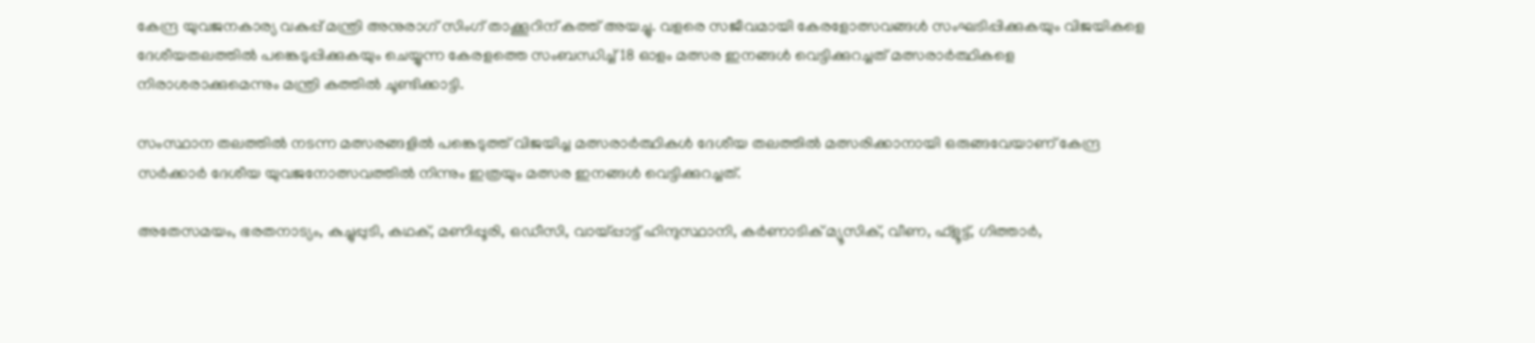കേന്ദ്ര യുവജനകാര്യ വകുപ്പ് മന്ത്രി അനുരാഗ് സിംഗ് താക്കൂറിന് കത്ത് അയച്ചു. വളരെ സജീവമായി കേരളോത്സവങ്ങള്‍ സംഘടിപ്പിക്കുകയും വിജയികളെ ദേശീയതലത്തില്‍ പങ്കെടുപ്പിക്കുകയും ചെയ്യുന്ന കേരളത്തെ സംബന്ധിച്ച് 18 ഓളം മത്സര ഇനങ്ങള്‍ വെട്ടിക്കുറച്ചത് മത്സരാര്‍ത്ഥികളെ നിരാശരാക്കുമെന്നും മന്ത്രി കത്തില്‍ ചൂണ്ടിക്കാട്ടി.

സംസ്ഥാന തലത്തില്‍ നടന്ന മത്സരങ്ങളില്‍ പങ്കെടുത്ത് വിജയിച്ച മത്സരാര്‍ത്ഥികള്‍ ദേശീയ തലത്തില്‍ മത്സരിക്കാനായി ഒരുങ്ങവേയാണ് കേന്ദ്ര സര്‍ക്കാര്‍ ദേശീയ യുവജനോത്സവത്തില്‍ നിന്നും ഇത്രയും മത്സര ഇനങ്ങള്‍ വെട്ടിക്കുറച്ചത്.

അതേസമയം, ഭരതനാട്യം, കുച്ചുപ്പുടി, കഥക്, മണിപ്പൂരി, ഒഡീസി, വായ്പ്പാട്ട് ഹിന്ദുസ്ഥാനി, കര്‍ണാടിക് മ്യൂസിക്, വീണ, ഫ്ളൂട്ട്, ഗിത്താര്‍,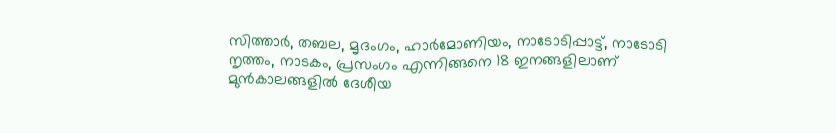സിത്താര്‍, തബല, മൃദംഗം, ഹാര്‍മോണിയം, നാടോടിപ്പാട്ട്, നാടോടി നൃത്തം, നാടകം, പ്രസംഗം എന്നിങ്ങനെ 18 ഇനങ്ങളിലാണ് മുന്‍കാലങ്ങളില്‍ ദേശീയ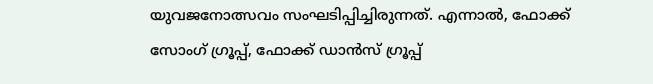യുവജനോത്സവം സംഘടിപ്പിച്ചിരുന്നത്. എന്നാല്‍, ഫോക്ക് സോംഗ് ഗ്രൂപ്പ്, ഫോക്ക് ഡാന്‍സ് ഗ്രൂപ്പ്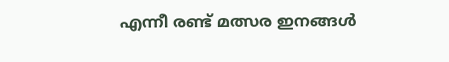എന്നീ രണ്ട് മത്സര ഇനങ്ങള്‍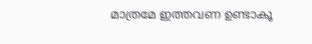മാത്രമേ ഇത്തവണ ഉണ്ടാകൂ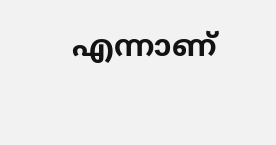എന്നാണ്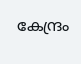കേന്ദ്രം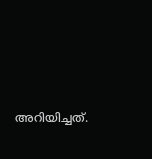അറിയിച്ചത്.